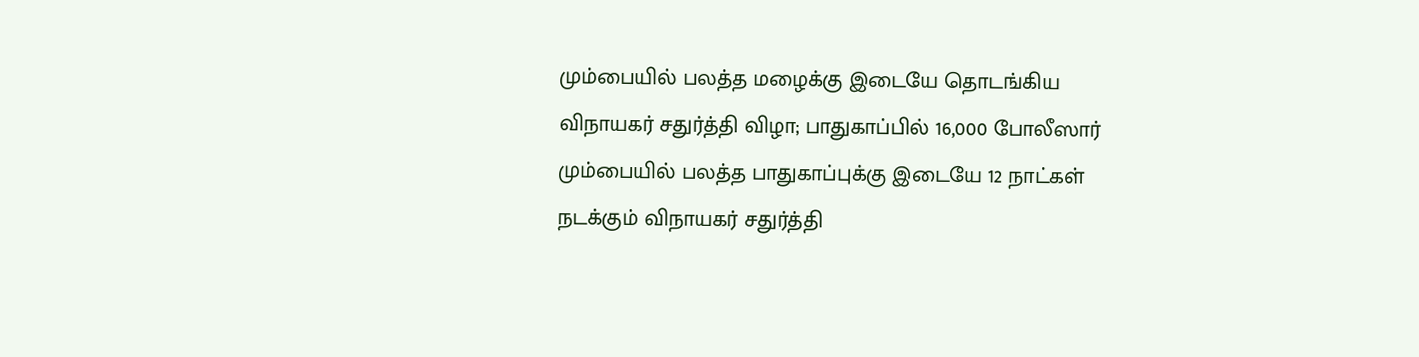மும்பையில் பலத்த மழைக்கு இடையே தொடங்கிய விநாயகர் சதுர்த்தி விழா; பாதுகாப்பில் 16,000 போலீஸார்
மும்பையில் பலத்த பாதுகாப்புக்கு இடையே 12 நாட்கள் நடக்கும் விநாயகர் சதுர்த்தி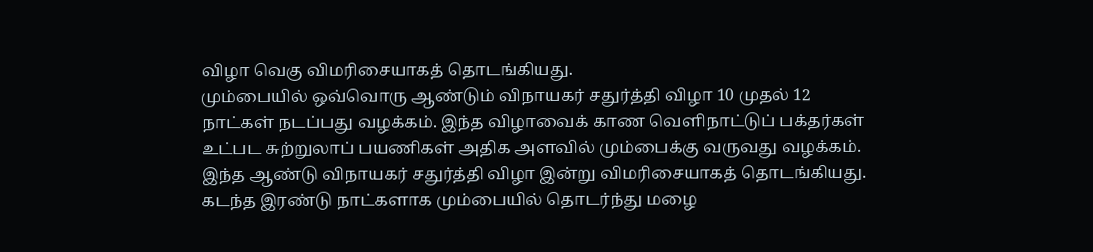விழா வெகு விமரிசையாகத் தொடங்கியது.
மும்பையில் ஒவ்வொரு ஆண்டும் விநாயகர் சதுர்த்தி விழா 10 முதல் 12 நாட்கள் நடப்பது வழக்கம். இந்த விழாவைக் காண வெளிநாட்டுப் பக்தர்கள் உட்பட சுற்றுலாப் பயணிகள் அதிக அளவில் மும்பைக்கு வருவது வழக்கம்.
இந்த ஆண்டு விநாயகர் சதுர்த்தி விழா இன்று விமரிசையாகத் தொடங்கியது. கடந்த இரண்டு நாட்களாக மும்பையில் தொடர்ந்து மழை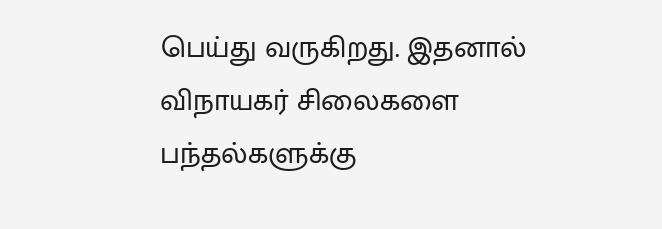பெய்து வருகிறது. இதனால் விநாயகர் சிலைகளை பந்தல்களுக்கு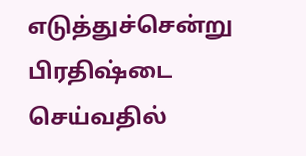எடுத்துச்சென்று பிரதிஷ்டை செய்வதில்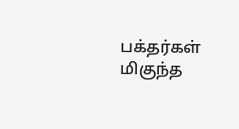பக்தர்கள் மிகுந்த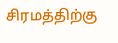சிரமத்திற்கு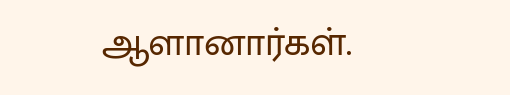ஆளானார்கள்.